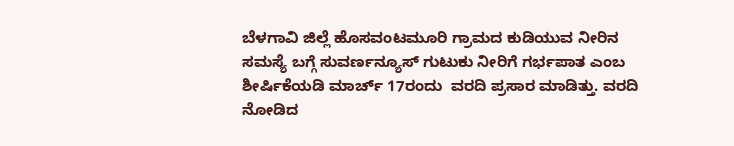ಬೆಳಗಾವಿ ಜಿಲ್ಲೆ ಹೊಸವಂಟಮೂರಿ ಗ್ರಾಮದ ಕುಡಿಯುವ ನೀರಿನ ಸಮಸ್ಯೆ ಬಗ್ಗೆ ಸುವರ್ಣನ್ಯೂಸ್ ಗುಟುಕು ನೀರಿಗೆ ಗರ್ಭಪಾತ ಎಂಬ ಶೀರ್ಷಿಕೆಯಡಿ ಮಾರ್ಚ್ 17ರಂದು  ವರದಿ ಪ್ರಸಾರ ಮಾಡಿತ್ತು. ವರದಿ ನೋಡಿದ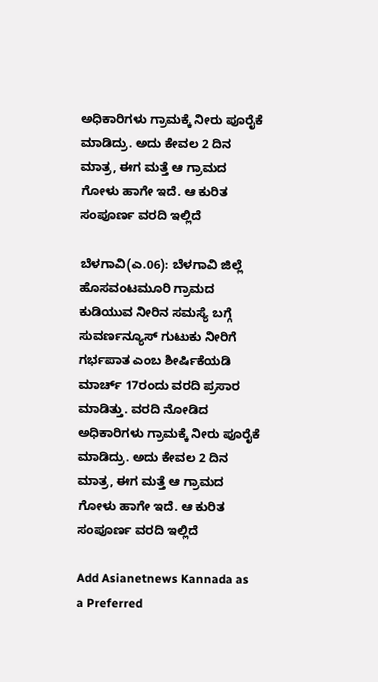ಅಧಿಕಾರಿಗಳು ಗ್ರಾಮಕ್ಕೆ ನೀರು ಪೂರೈಕೆ ಮಾಡಿದ್ರು. ಅದು ಕೇವಲ 2 ದಿನ ಮಾತ್ರ, ಈಗ ಮತ್ತೆ ಆ ಗ್ರಾಮದ ಗೋಳು ಹಾಗೇ ಇದೆ. ಆ ಕುರಿತ ಸಂಪೂರ್ಣ ವರದಿ ಇಲ್ಲಿದೆ

ಬೆಳಗಾವಿ(ಎ.06): ಬೆಳಗಾವಿ ಜಿಲ್ಲೆ ಹೊಸವಂಟಮೂರಿ ಗ್ರಾಮದ ಕುಡಿಯುವ ನೀರಿನ ಸಮಸ್ಯೆ ಬಗ್ಗೆ ಸುವರ್ಣನ್ಯೂಸ್ ಗುಟುಕು ನೀರಿಗೆ ಗರ್ಭಪಾತ ಎಂಬ ಶೀರ್ಷಿಕೆಯಡಿ ಮಾರ್ಚ್ 17ರಂದು ವರದಿ ಪ್ರಸಾರ ಮಾಡಿತ್ತು. ವರದಿ ನೋಡಿದ ಅಧಿಕಾರಿಗಳು ಗ್ರಾಮಕ್ಕೆ ನೀರು ಪೂರೈಕೆ ಮಾಡಿದ್ರು. ಅದು ಕೇವಲ 2 ದಿನ ಮಾತ್ರ, ಈಗ ಮತ್ತೆ ಆ ಗ್ರಾಮದ ಗೋಳು ಹಾಗೇ ಇದೆ. ಆ ಕುರಿತ ಸಂಪೂರ್ಣ ವರದಿ ಇಲ್ಲಿದೆ

Add Asianetnews Kannada as a Preferred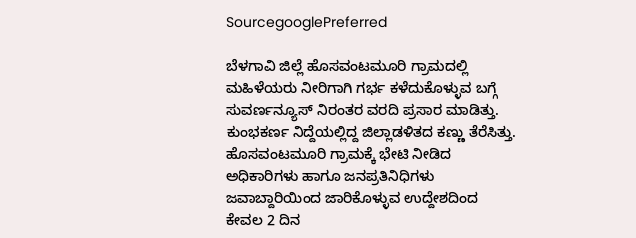SourcegooglePreferred

ಬೆಳಗಾವಿ ಜಿಲ್ಲೆ ಹೊಸವಂಟಮೂರಿ ಗ್ರಾಮದಲ್ಲಿ ಮಹಿಳೆಯರು ನೀರಿಗಾಗಿ ಗರ್ಭ ಕಳೆದುಕೊಳ್ಳುವ ಬಗ್ಗೆ ಸುವರ್ಣನ್ಯೂಸ್ ನಿರಂತರ ವರದಿ ಪ್ರಸಾರ ಮಾಡಿತ್ತು. ಕುಂಭಕರ್ಣ ನಿದ್ದೆಯಲ್ಲಿದ್ದ ಜಿಲ್ಲಾಡಳಿತದ ಕಣ್ಣು ತೆರೆಸಿತ್ತು. ಹೊಸವಂಟಮೂರಿ ಗ್ರಾಮಕ್ಕೆ ಭೇಟಿ ನೀಡಿದ ಅಧಿಕಾರಿಗಳು ಹಾಗೂ ಜನಪ್ರತಿನಿಧಿಗಳು ಜವಾಬ್ದಾರಿಯಿಂದ ಜಾರಿಕೊಳ್ಳುವ ಉದ್ದೇಶದಿಂದ ಕೇವಲ 2 ದಿನ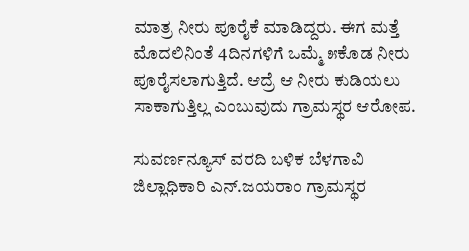ಮಾತ್ರ ನೀರು ಪೂರೈಕೆ ಮಾಡಿದ್ದರು. ಈಗ ಮತ್ತೆ ಮೊದಲಿನಿಂತೆ 4ದಿನಗಳಿಗೆ ಒಮ್ಮೆ ೫ಕೊಡ ನೀರು ಪೂರೈಸಲಾಗುತ್ತಿದೆ. ಆದ್ರೆ ಆ ನೀರು ಕುಡಿಯಲು ಸಾಕಾಗುತ್ತಿಲ್ಲ ಎಂಬುವುದು ಗ್ರಾಮಸ್ಥರ ಆರೋಪ.

ಸುವರ್ಣನ್ಯೂಸ್ ವರದಿ ಬಳಿಕ ಬೆಳಗಾವಿ ಜಿಲ್ಲಾಧಿಕಾರಿ ಎನ್.ಜಯರಾಂ ಗ್ರಾಮಸ್ಥರ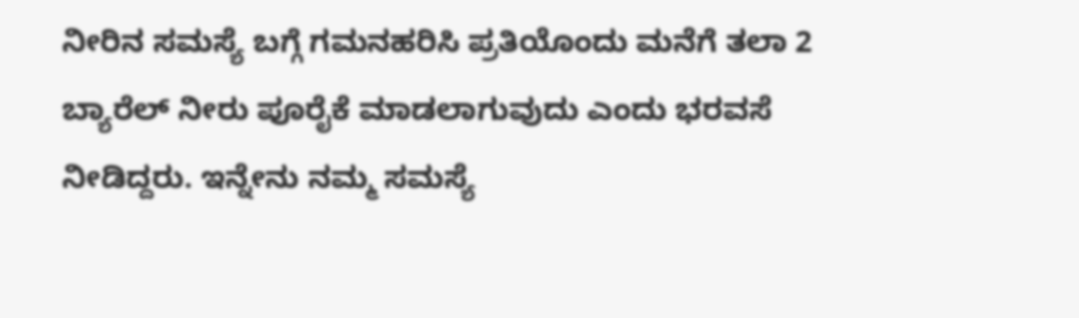ನೀರಿನ ಸಮಸ್ಯೆ ಬಗ್ಗೆ ಗಮನಹರಿಸಿ ಪ್ರತಿಯೊಂದು ಮನೆಗೆ ತಲಾ 2 ಬ್ಯಾರೆಲ್ ನೀರು ಪೂರೈಕೆ ಮಾಡಲಾಗುವುದು ಎಂದು ಭರವಸೆ ನೀಡಿದ್ದರು. ಇನ್ನೇನು ನಮ್ಮ ಸಮಸ್ಯೆ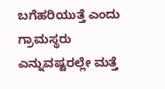ಬಗೆಹರಿಯುತ್ತೆ ಎಂದು ಗ್ರಾಮಸ್ಥರು ಎನ್ನುವಷ್ಟರಲ್ಲೇ ಮತ್ತೆ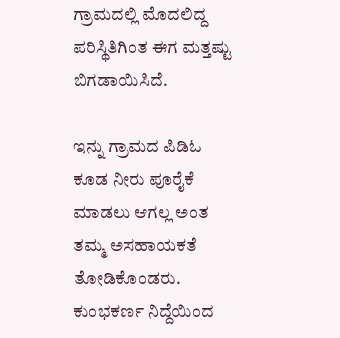ಗ್ರಾಮದಲ್ಲಿ ಮೊದಲಿದ್ದ ಪರಿಸ್ಥಿತಿಗಿಂತ ಈಗ ಮತ್ತಷ್ಟು ಬಿಗಡಾಯಿಸಿದೆ.

ಇನ್ನು ಗ್ರಾಮದ ಪಿಡಿಓ ಕೂಡ ನೀರು ಪೂರೈಕೆ ಮಾಡಲು ಆಗಲ್ಲ ಅಂತ ತಮ್ಮ ಅಸಹಾಯಕತೆ ತೋಡಿಕೊಂಡರು. ಕುಂಭಕರ್ಣ ನಿದ್ದೆಯಿಂದ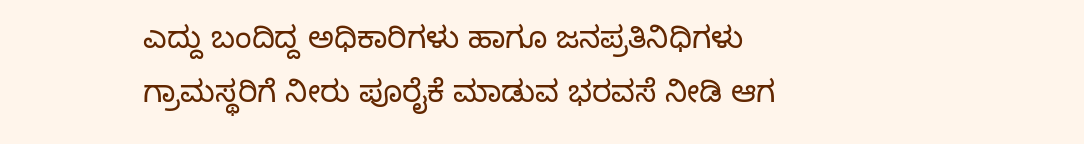ಎದ್ದು ಬಂದಿದ್ದ ಅಧಿಕಾರಿಗಳು ಹಾಗೂ ಜನಪ್ರತಿನಿಧಿಗಳು ಗ್ರಾಮಸ್ಥರಿಗೆ ನೀರು ಪೂರೈಕೆ ಮಾಡುವ ಭರವಸೆ ನೀಡಿ ಆಗ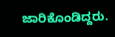ಜಾರಿಕೊಂಡಿದ್ದರು.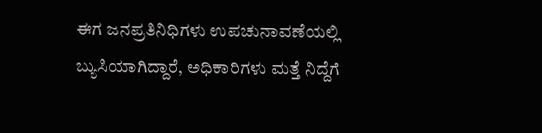ಈಗ ಜನಪ್ರತಿನಿಧಿಗಳು ಉಪಚುನಾವಣೆಯಲ್ಲಿ ಬ್ಯುಸಿಯಾಗಿದ್ದಾರೆ, ಅಧಿಕಾರಿಗಳು ಮತ್ತೆ ನಿದ್ದೆಗೆ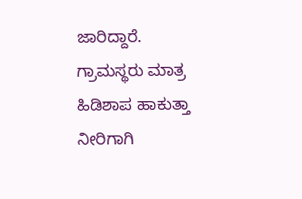ಜಾರಿದ್ದಾರೆ. ಗ್ರಾಮಸ್ಥರು ಮಾತ್ರ ಹಿಡಿಶಾಪ ಹಾಕುತ್ತಾ ನೀರಿಗಾಗಿ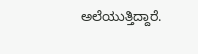ಅಲೆಯುತ್ತಿದ್ದಾರೆ.